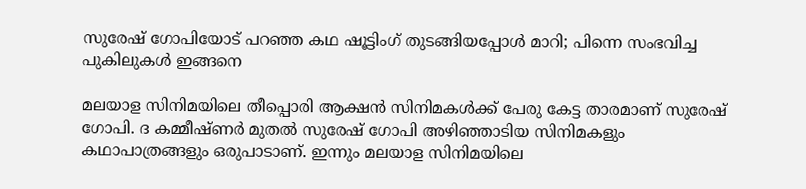സുരേഷ് ഗോപിയോട് പറഞ്ഞ കഥ ഷൂട്ടിംഗ് തുടങ്ങിയപ്പോള്‍ മാറി; പിന്നെ സംഭവിച്ച പുകിലുകള്‍ ഇങ്ങനെ

മലയാള സിനിമയിലെ തീപ്പൊരി ആക്ഷന്‍ സിനിമകള്‍ക്ക് പേരു കേട്ട താരമാണ് സുരേഷ് ഗോപി. ദ കമ്മീഷ്ണര്‍ മുതല്‍ സുരേഷ് ഗോപി അഴിഞ്ഞാടിയ സിനിമകളും കഥാപാത്രങ്ങളും ഒരുപാടാണ്. ഇന്നും മലയാള സിനിമയിലെ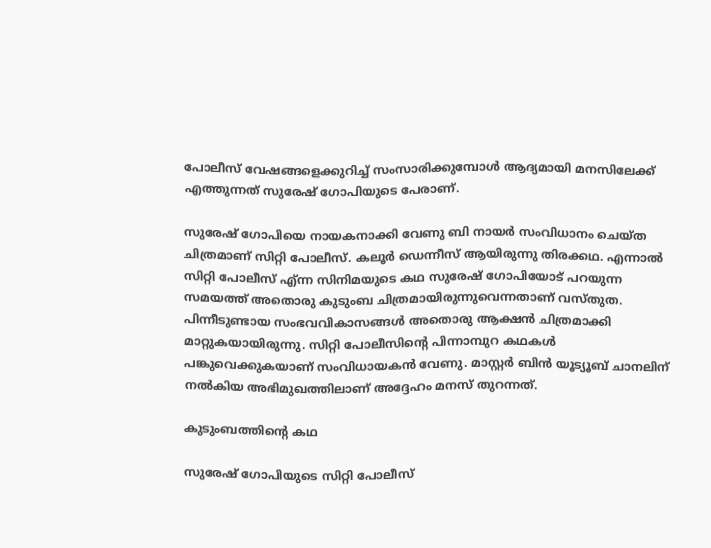പോലീസ് വേഷങ്ങളെക്കുറിച്ച് സംസാരിക്കുമ്പോള്‍ ആദ്യമായി മനസിലേക്ക് എത്തുന്നത് സുരേഷ് ഗോപിയുടെ പേരാണ്.

സുരേഷ് ഗോപിയെ നായകനാക്കി വേണു ബി നായര്‍ സംവിധാനം ചെയ്ത ചിത്രമാണ് സിറ്റി പോലീസ്. കലൂര്‍ ഡെന്നീസ് ആയിരുന്നു തിരക്കഥ. എന്നാല്‍ സിറ്റി പോലീസ് എ്ന്ന സിനിമയുടെ കഥ സുരേഷ് ഗോപിയോട് പറയുന്ന സമയത്ത് അതൊരു കുടുംബ ചിത്രമായിരുന്നുവെന്നതാണ് വസ്തുത. പിന്നീടുണ്ടായ സംഭവവികാസങ്ങള്‍ അതൊരു ആക്ഷന്‍ ചിത്രമാക്കി മാറ്റുകയായിരുന്നു. സിറ്റി പോലീസിന്റെ പിന്നാമ്പുറ കഥകള്‍ പങ്കുവെക്കുകയാണ് സംവിധായകന്‍ വേണു. മാസ്റ്റര്‍ ബിന്‍ യൂട്യൂബ് ചാനലിന് നല്‍കിയ അഭിമുഖത്തിലാണ് അദ്ദേഹം മനസ് തുറന്നത്.

കുടുംബത്തിന്റെ കഥ

സുരേഷ് ഗോപിയുടെ സിറ്റി പോലീസ്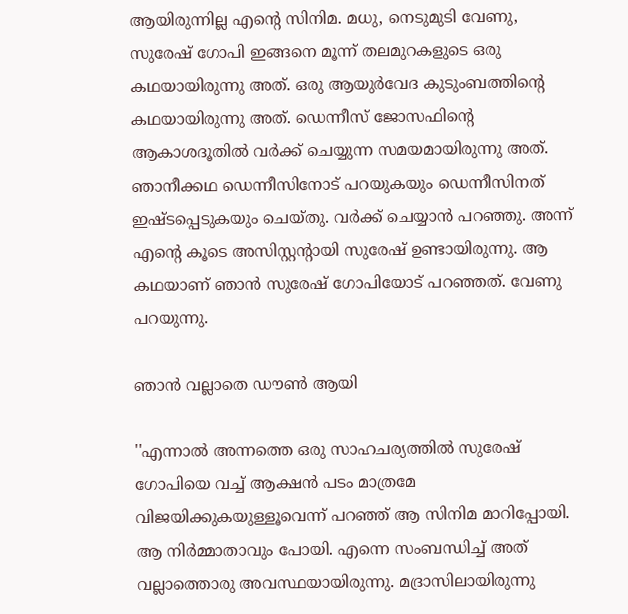ആയിരുന്നില്ല എന്റെ സിനിമ. മധു, നെടുമുടി വേണു, സുരേഷ് ഗോപി ഇങ്ങനെ മൂന്ന് തലമുറകളുടെ ഒരു കഥയായിരുന്നു അത്. ഒരു ആയുര്‍വേദ കുടുംബത്തിന്റെ കഥയായിരുന്നു അത്. ഡെന്നീസ് ജോസഫിന്റെ ആകാശദൂതില്‍ വര്‍ക്ക് ചെയ്യുന്ന സമയമായിരുന്നു അത്. ഞാനീക്കഥ ഡെന്നീസിനോട് പറയുകയും ഡെന്നീസിനത് ഇഷ്ടപ്പെടുകയും ചെയ്തു. വര്‍ക്ക് ചെയ്യാന്‍ പറഞ്ഞു. അന്ന് എന്റെ കൂടെ അസിസ്റ്റന്റായി സുരേഷ് ഉണ്ടായിരുന്നു. ആ കഥയാണ് ഞാന്‍ സുരേഷ് ഗോപിയോട് പറഞ്ഞത്. വേണു പറയുന്നു.

ഞാന്‍ വല്ലാതെ ഡൗണ്‍ ആയി

''എന്നാല്‍ അന്നത്തെ ഒരു സാഹചര്യത്തില്‍ സുരേഷ് ഗോപിയെ വച്ച് ആക്ഷന്‍ പടം മാത്രമേ വിജയിക്കുകയുള്ളൂവെന്ന് പറഞ്ഞ് ആ സിനിമ മാറിപ്പോയി. ആ നിര്‍മ്മാതാവും പോയി. എന്നെ സംബന്ധിച്ച് അത് വല്ലാത്തൊരു അവസ്ഥയായിരുന്നു. മദ്രാസിലായിരുന്നു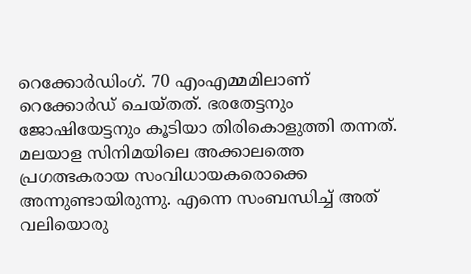റെക്കോര്‍ഡിംഗ്. 70 എംഎമ്മമിലാണ് റെക്കോര്‍ഡ് ചെയ്തത്. ഭരതേട്ടനും ജോഷിയേട്ടനും കൂടിയാ തിരികൊളുത്തി തന്നത്. മലയാള സിനിമയിലെ അക്കാലത്തെ പ്രഗത്ഭകരായ സംവിധായകരൊക്കെ അന്നുണ്ടായിരുന്നു. എന്നെ സംബന്ധിച്ച് അത് വലിയൊരു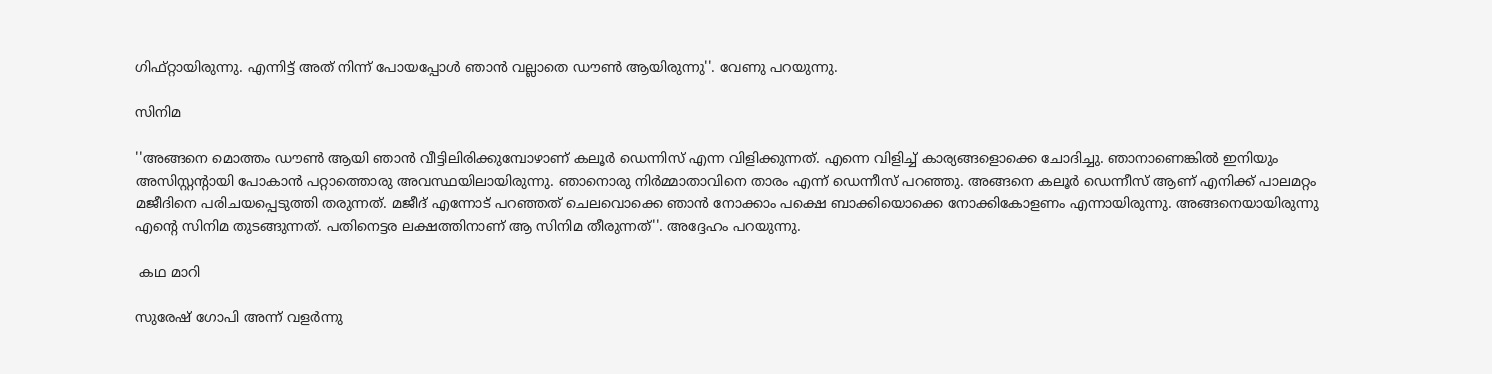ഗിഫ്റ്റായിരുന്നു. എന്നിട്ട് അത് നിന്ന് പോയപ്പോള്‍ ഞാന്‍ വല്ലാതെ ഡൗണ്‍ ആയിരുന്നു''. വേണു പറയുന്നു.

സിനിമ

''അങ്ങനെ മൊത്തം ഡൗണ്‍ ആയി ഞാന്‍ വീട്ടിലിരിക്കുമ്പോഴാണ് കലൂര്‍ ഡെന്നിസ് എന്ന വിളിക്കുന്നത്. എന്നെ വിളിച്ച് കാര്യങ്ങളൊക്കെ ചോദിച്ചു. ഞാനാണെങ്കില്‍ ഇനിയും അസിസ്റ്റന്റായി പോകാന്‍ പറ്റാത്തൊരു അവസ്ഥയിലായിരുന്നു. ഞാനൊരു നിര്‍മ്മാതാവിനെ താരം എന്ന് ഡെന്നീസ് പറഞ്ഞു. അങ്ങനെ കലൂര്‍ ഡെന്നീസ് ആണ് എനിക്ക് പാലമറ്റം മജീദിനെ പരിചയപ്പെടുത്തി തരുന്നത്. മജീദ് എന്നോട് പറഞ്ഞത് ചെലവൊക്കെ ഞാന്‍ നോക്കാം പക്ഷെ ബാക്കിയൊക്കെ നോക്കികോളണം എന്നായിരുന്നു. അങ്ങനെയായിരുന്നു എന്റെ സിനിമ തുടങ്ങുന്നത്. പതിനെട്ടര ലക്ഷത്തിനാണ് ആ സിനിമ തീരുന്നത്''. അദ്ദേഹം പറയുന്നു.

 കഥ മാറി

സുരേഷ് ഗോപി അന്ന് വളര്‍ന്നു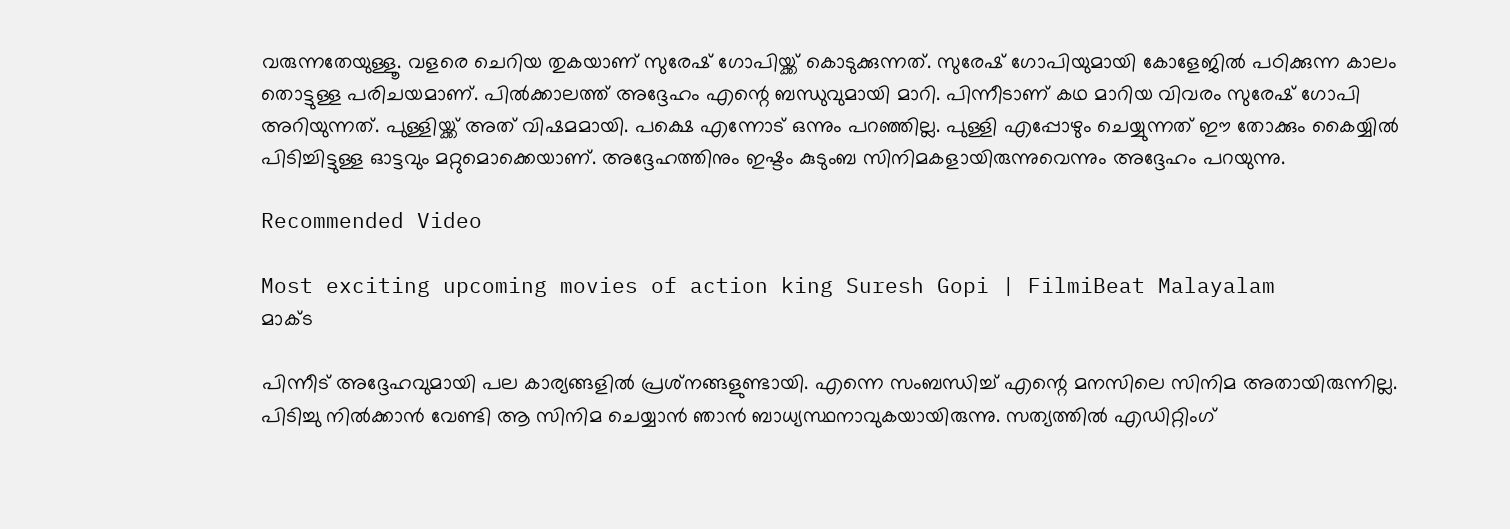വരുന്നതേയുള്ളൂ. വളരെ ചെറിയ തുകയാണ് സുരേഷ് ഗോപിയ്ക്ക് കൊടുക്കുന്നത്. സുരേഷ് ഗോപിയുമായി കോളേജില്‍ പഠിക്കുന്ന കാലം തൊട്ടുള്ള പരിചയമാണ്. പില്‍ക്കാലത്ത് അദ്ദേഹം എന്റെ ബന്ധുവുമായി മാറി. പിന്നീടാണ് കഥ മാറിയ വിവരം സുരേഷ് ഗോപി അറിയുന്നത്. പുള്ളിയ്ക്ക് അത് വിഷമമായി. പക്ഷെ എന്നോട് ഒന്നും പറഞ്ഞില്ല. പുള്ളി എപ്പോഴും ചെയ്യുന്നത് ഈ തോക്കും കൈയ്യില്‍ പിടിച്ചിട്ടുള്ള ഓട്ടവും മറ്റുമൊക്കെയാണ്. അദ്ദേഹത്തിനും ഇഷ്ടം കുടുംബ സിനിമകളായിരുന്നുവെന്നും അദ്ദേഹം പറയുന്നു.

Recommended Video

Most exciting upcoming movies of action king Suresh Gopi | FilmiBeat Malayalam
മാക്ട

പിന്നീട് അദ്ദേഹവുമായി പല കാര്യങ്ങളില്‍ പ്രശ്‌നങ്ങളുണ്ടായി. എന്നെ സംബന്ധിച്ച് എന്റെ മനസിലെ സിനിമ അതായിരുന്നില്ല. പിടിച്ചു നില്‍ക്കാന്‍ വേണ്ടി ആ സിനിമ ചെയ്യാന്‍ ഞാന്‍ ബാധ്യസ്ഥനാവുകയായിരുന്നു. സത്യത്തില്‍ എഡിറ്റിംഗ്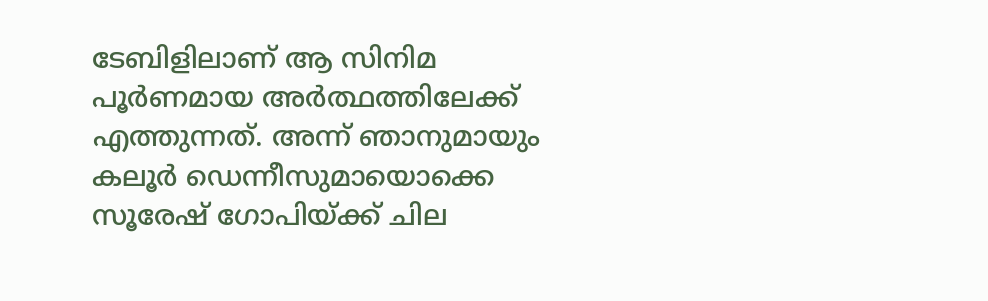ടേബിളിലാണ് ആ സിനിമ പൂര്‍ണമായ അര്‍ത്ഥത്തിലേക്ക് എത്തുന്നത്. അന്ന് ഞാനുമായും കലൂര്‍ ഡെന്നീസുമായൊക്കെ സൂരേഷ് ഗോപിയ്ക്ക് ചില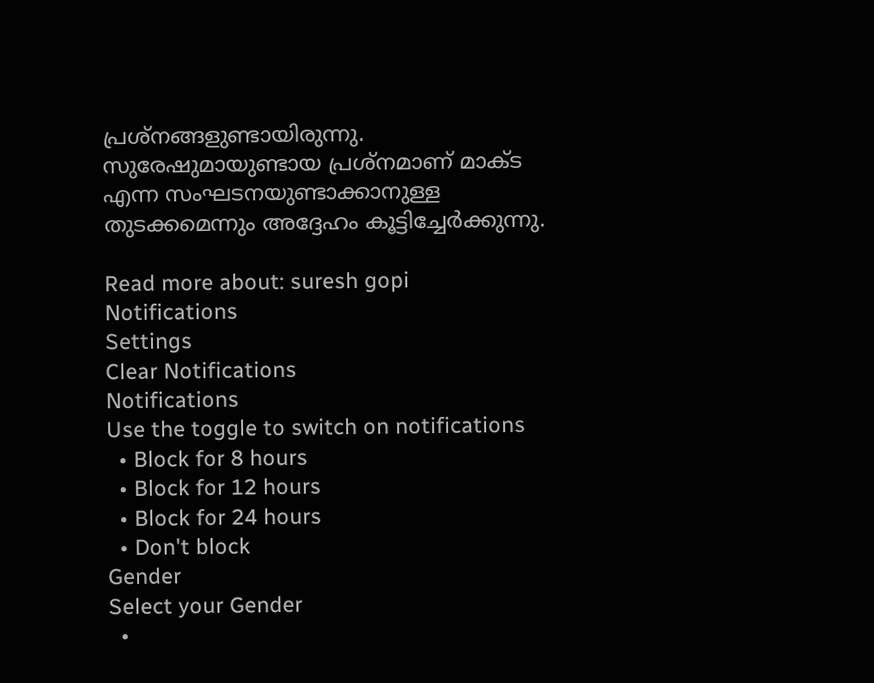പ്രശ്‌നങ്ങളുണ്ടായിരുന്നു. സുരേഷുമായുണ്ടായ പ്രശ്‌നമാണ് മാക്ട എന്ന സംഘടനയുണ്ടാക്കാനുള്ള തുടക്കമെന്നും അദ്ദേഹം കൂട്ടിച്ചേര്‍ക്കുന്നു.

Read more about: suresh gopi
Notifications
Settings
Clear Notifications
Notifications
Use the toggle to switch on notifications
  • Block for 8 hours
  • Block for 12 hours
  • Block for 24 hours
  • Don't block
Gender
Select your Gender
  •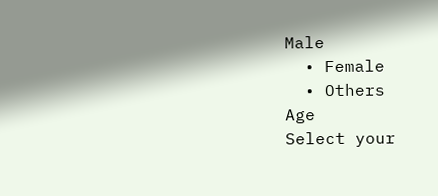Male
  • Female
  • Others
Age
Select your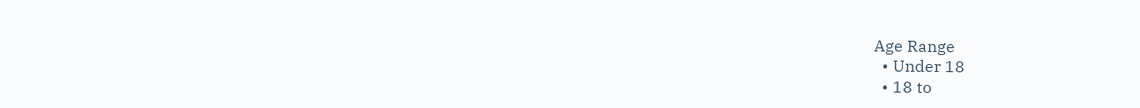Age Range
  • Under 18
  • 18 to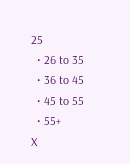25
  • 26 to 35
  • 36 to 45
  • 45 to 55
  • 55+
X